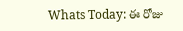Whats Today: ఈ రోజు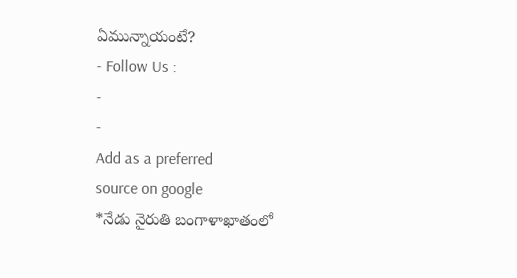ఏమున్నాయంటే?
- Follow Us :
-
-
Add as a preferred
source on google
*నేడు నైరుతి బంగాళాఖాతంలో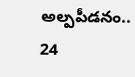అల్పపీడనం.. 24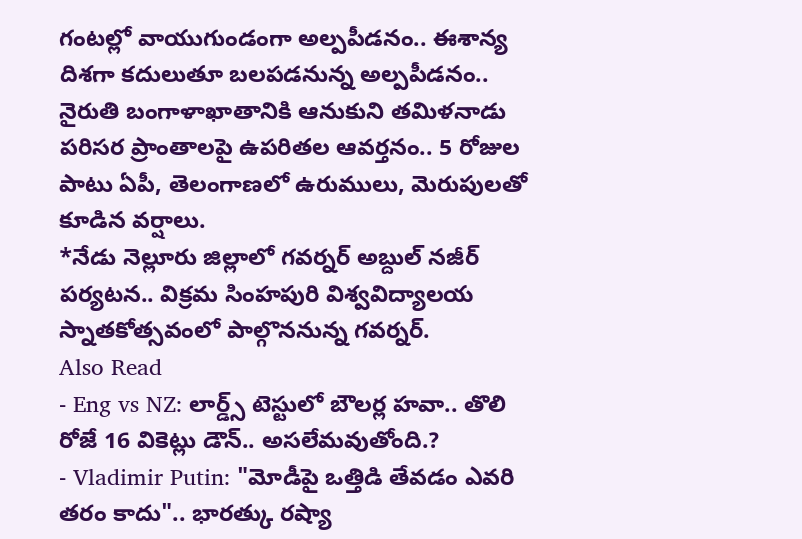గంటల్లో వాయుగుండంగా అల్పపీడనం.. ఈశాన్య దిశగా కదులుతూ బలపడనున్న అల్పపీడనం.. నైరుతి బంగాళాఖాతానికి ఆనుకుని తమిళనాడు పరిసర ప్రాంతాలపై ఉపరితల ఆవర్తనం.. 5 రోజుల పాటు ఏపీ, తెలంగాణలో ఉరుములు, మెరుపులతో కూడిన వర్షాలు.
*నేడు నెల్లూరు జిల్లాలో గవర్నర్ అబ్దుల్ నజీర్ పర్యటన.. విక్రమ సింహపురి విశ్వవిద్యాలయ స్నాతకోత్సవంలో పాల్గొననున్న గవర్నర్.
Also Read
- Eng vs NZ: లార్డ్స్ టెస్టులో బౌలర్ల హవా.. తొలి రోజే 16 వికెట్లు డౌన్.. అసలేమవుతోంది.?
- Vladimir Putin: "మోడీపై ఒత్తిడి తేవడం ఎవరి తరం కాదు".. భారత్కు రష్యా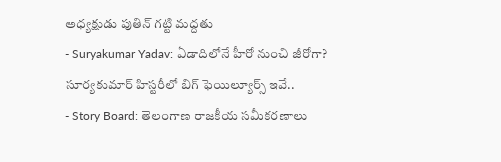అధ్యక్షుడు పుతిన్ గట్టి మద్దతు
- Suryakumar Yadav: ఏడాదిలోనే హీరో నుంచి జీరోగా? సూర్యకుమార్ హిస్టరీలో బిగ్ ఫెయిల్యూర్స్ ఇవే..
- Story Board: తెలంగాణ రాజకీయ సమీకరణాలు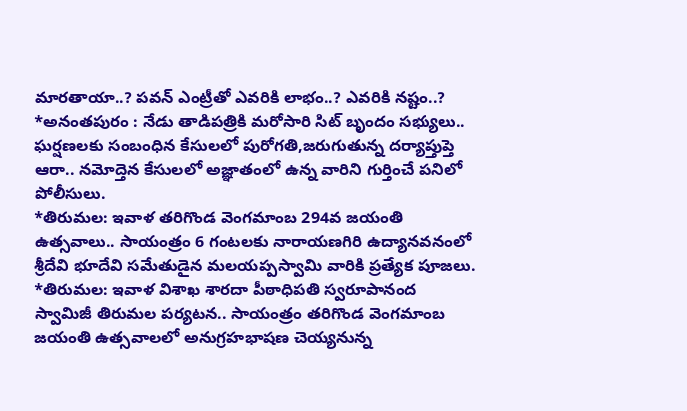మారతాయా..? పవన్ ఎంట్రీతో ఎవరికి లాభం..? ఎవరికి నష్టం..?
*అనంతపురం : నేడు తాడిపత్రికి మరోసారి సిట్ బృందం సభ్యులు.. ఘర్షణలకు సంబంధిన కేసులలో పురోగతి,జరుగుతున్న దర్యాప్తుప్తె ఆరా.. నమోద్తెన కేసులలో అజ్ఞాతంలో ఉన్న వారిని గుర్తించే పనిలో పోలీసులు.
*తిరుమల: ఇవాళ తరిగొండ వెంగమాంబ 294వ జయంతి ఉత్సవాలు.. సాయంత్రం 6 గంటలకు నారాయణగిరి ఉద్యానవనంలో శ్రీదేవి భూదేవి సమేతుడైన మలయప్పస్వామి వారికి ప్రత్యేక పూజలు.
*తిరుమల: ఇవాళ విశాఖ శారదా పీఠాధిపతి స్వరూపానంద స్వామిజీ తిరుమల పర్యటన.. సాయంత్రం తరిగొండ వెంగమాంబ జయంతి ఉత్సవాలలో అనుగ్రహభాషణ చెయ్యనున్న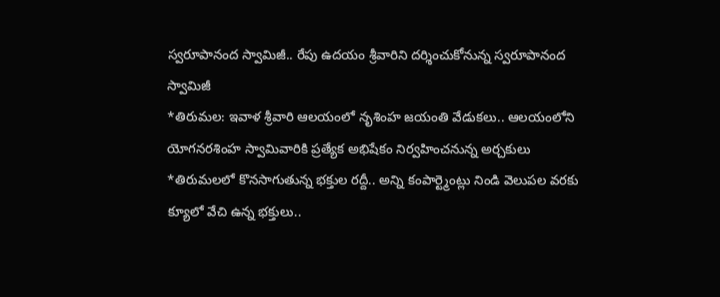స్వరూపానంద స్వామిజీ.. రేపు ఉదయం శ్రీవారిని దర్శించుకోనున్న స్వరూపానంద స్వామిజీ
*తిరుమల: ఇవాళ శ్రీవారి ఆలయంలో నృశింహ జయంతి వేడుకలు.. ఆలయంలోని యోగనరశింహ స్వామివారికి ప్రత్యేక అభిషేకం నిర్వహించనున్న అర్చకులు
*తిరుమలలో కొనసాగుతున్న భక్తుల రద్దీ.. అన్ని కంపార్ట్మెంట్లు నిండి వెలుపల వరకు క్యూలో వేచి ఉన్న భక్తులు..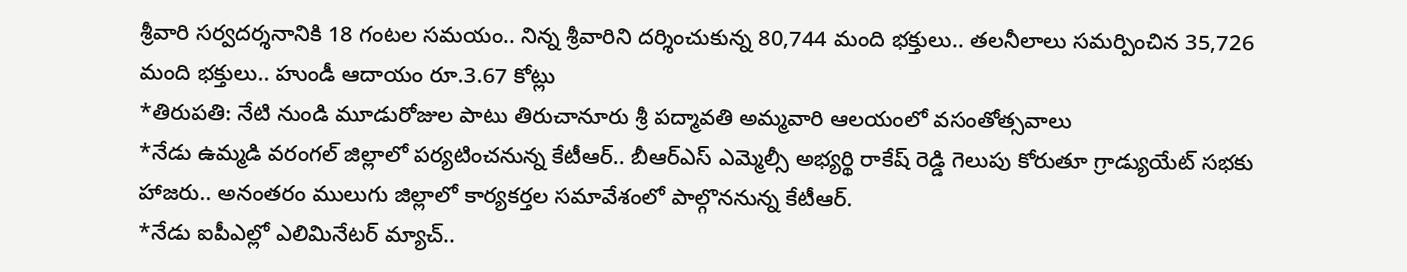శ్రీవారి సర్వదర్శనానికి 18 గంటల సమయం.. నిన్న శ్రీవారిని దర్శించుకున్న 80,744 మంది భక్తులు.. తలనీలాలు సమర్పించిన 35,726 మంది భక్తులు.. హుండీ ఆదాయం రూ.3.67 కోట్లు
*తిరుపతి: నేటి నుండి మూడురోజుల పాటు తిరుచానూరు శ్రీ పద్మావతి అమ్మవారి ఆలయంలో వసంతోత్సవాలు
*నేడు ఉమ్మడి వరంగల్ జిల్లాలో పర్యటించనున్న కేటీఆర్.. బీఆర్ఎస్ ఎమ్మెల్సీ అభ్యర్థి రాకేష్ రెడ్డి గెలుపు కోరుతూ గ్రాడ్యుయేట్ సభకు హాజరు.. అనంతరం ములుగు జిల్లాలో కార్యకర్తల సమావేశంలో పాల్గొననున్న కేటీఆర్.
*నేడు ఐపీఎల్లో ఎలిమినేటర్ మ్యాచ్..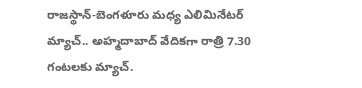రాజస్థాన్-బెంగళూరు మధ్య ఎలిమినేటర్ మ్యాచ్.. అహ్మదాబాద్ వేదికగా రాత్రి 7.30 గంటలకు మ్యాచ్.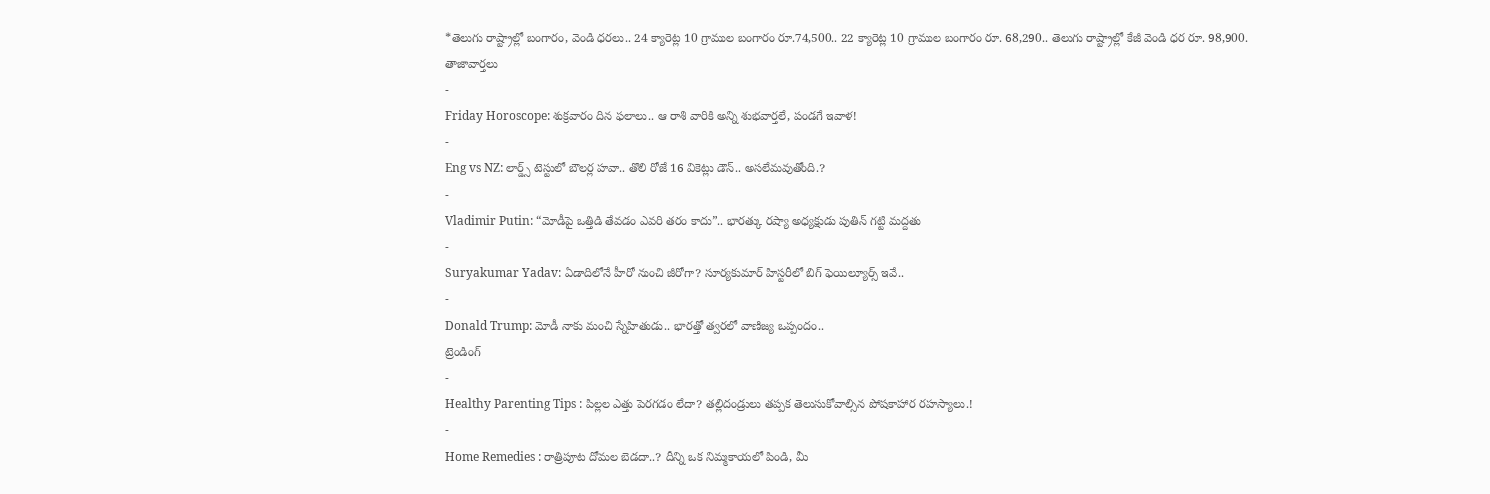*తెలుగు రాష్ట్రాల్లో బంగారం, వెండి ధరలు.. 24 క్యారెట్ల 10 గ్రాముల బంగారం రూ.74,500.. 22 క్యారెట్ల 10 గ్రాముల బంగారం రూ. 68,290.. తెలుగు రాష్ట్రాల్లో కేజీ వెండి ధర రూ. 98,900.
తాజావార్తలు
-
Friday Horoscope: శుక్రవారం దిన ఫలాలు.. ఆ రాశి వారికి అన్ని శుభవార్తలే, పండగే ఇవాళ!
-
Eng vs NZ: లార్డ్స్ టెస్టులో బౌలర్ల హవా.. తొలి రోజే 16 వికెట్లు డౌన్.. అసలేమవుతోంది.?
-
Vladimir Putin: “మోడీపై ఒత్తిడి తేవడం ఎవరి తరం కాదు”.. భారత్కు రష్యా అధ్యక్షుడు పుతిన్ గట్టి మద్దతు
-
Suryakumar Yadav: ఏడాదిలోనే హీరో నుంచి జీరోగా? సూర్యకుమార్ హిస్టరీలో బిగ్ ఫెయిల్యూర్స్ ఇవే..
-
Donald Trump: మోడీ నాకు మంచి స్నేహితుడు.. భారత్తో త్వరలో వాణిజ్య ఒప్పందం..
ట్రెండింగ్
-
Healthy Parenting Tips : పిల్లల ఎత్తు పెరగడం లేదా? తల్లిదండ్రులు తప్పక తెలుసుకోవాల్సిన పోషకాహార రహస్యాలు.!
-
Home Remedies : రాత్రిపూట దోమల బెడదా..? దీన్ని ఒక నిమ్మకాయలో పిండి, మీ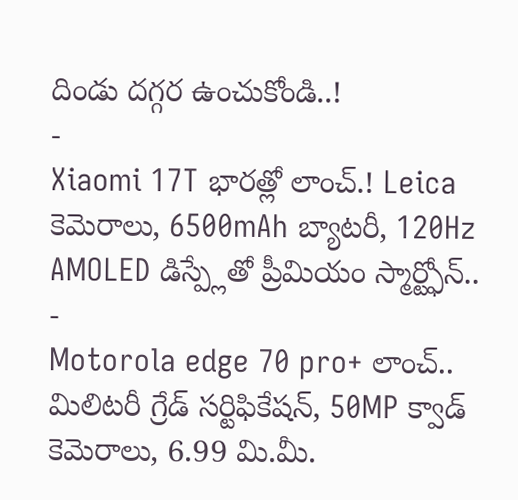దిండు దగ్గర ఉంచుకోండి..!
-
Xiaomi 17T భారత్లో లాంచ్.! Leica కెమెరాలు, 6500mAh బ్యాటరీ, 120Hz AMOLED డిస్ప్లేతో ప్రీమియం స్మార్ట్ఫోన్..
-
Motorola edge 70 pro+ లాంచ్.. మిలిటరీ గ్రేడ్ సర్టిఫికేషన్, 50MP క్వాడ్ కెమెరాలు, 6.99 మి.మీ.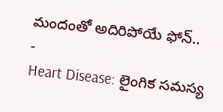మందంతో అదిరిపోయే ఫోన్..
-
Heart Disease: లైంగిక సమస్య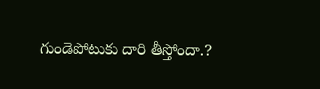గుండెపోటుకు దారి తీస్తోందా.?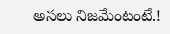అసలు నిజమేంటంటే.!